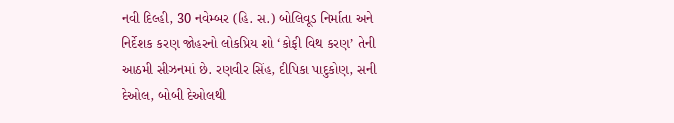નવી દિલ્હી, 30 નવેમ્બર (હિ. સ.) બોલિવૂડ નિર્માતા અને નિર્દેશક કરણ જોહરનો લોકપ્રિય શો ‘કોફી વિથ કરણ’ તેની આઠમી સીઝનમાં છે. રણવીર સિંહ, દીપિકા પાદુકોણ, સની દેઓલ, બોબી દેઓલથી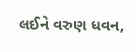લઈને વરુણ ધવન,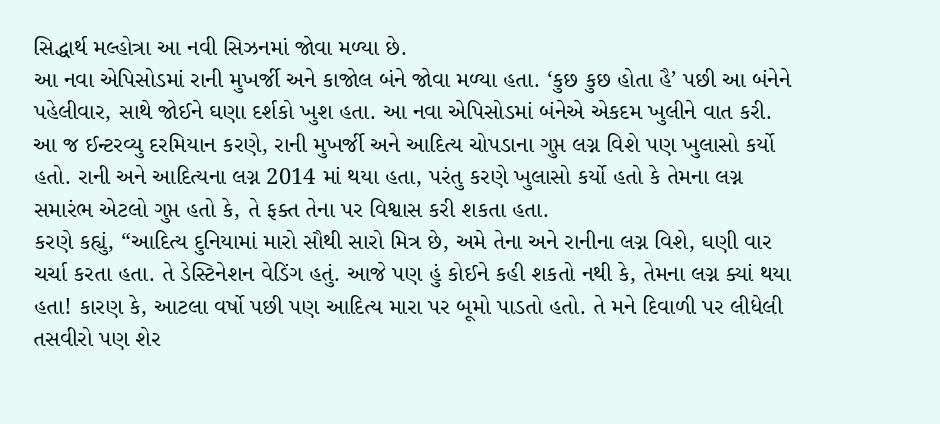સિદ્ધાર્થ મલ્હોત્રા આ નવી સિઝનમાં જોવા મળ્યા છે.
આ નવા એપિસોડમાં રાની મુખર્જી અને કાજોલ બંને જોવા મળ્યા હતા. ‘કુછ કુછ હોતા હૈ’ પછી આ બંનેને પહેલીવાર, સાથે જોઈને ઘણા દર્શકો ખુશ હતા. આ નવા એપિસોડમાં બંનેએ એકદમ ખુલીને વાત કરી. આ જ ઈન્ટરવ્યુ દરમિયાન કરણે, રાની મુખર્જી અને આદિત્ય ચોપડાના ગુપ્ત લગ્ન વિશે પણ ખુલાસો કર્યો હતો. રાની અને આદિત્યના લગ્ન 2014 માં થયા હતા, પરંતુ કરણે ખુલાસો કર્યો હતો કે તેમના લગ્ન સમારંભ એટલો ગુપ્ત હતો કે, તે ફક્ત તેના પર વિશ્વાસ કરી શકતા હતા.
કરણે કહ્યું, “આદિત્ય દુનિયામાં મારો સૌથી સારો મિત્ર છે, અમે તેના અને રાનીના લગ્ન વિશે, ઘણી વાર ચર્ચા કરતા હતા. તે ડેસ્ટિનેશન વેડિંગ હતું. આજે પણ હું કોઈને કહી શકતો નથી કે, તેમના લગ્ન ક્યાં થયા હતા! કારણ કે, આટલા વર્ષો પછી પણ આદિત્ય મારા પર બૂમો પાડતો હતો. તે મને દિવાળી પર લીધેલી તસવીરો પણ શેર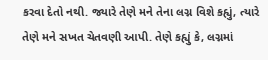કરવા દેતો નથી. જ્યારે તેણે મને તેના લગ્ન વિશે કહ્યું, ત્યારે તેણે મને સખત ચેતવણી આપી. તેણે કહ્યું કે, લગ્નમાં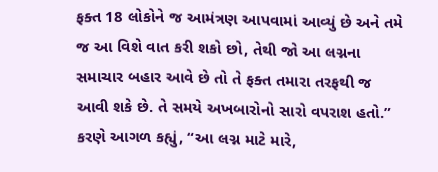ફક્ત 18 લોકોને જ આમંત્રણ આપવામાં આવ્યું છે અને તમે જ આ વિશે વાત કરી શકો છો, તેથી જો આ લગ્નના સમાચાર બહાર આવે છે તો તે ફક્ત તમારા તરફથી જ આવી શકે છે. તે સમયે અખબારોનો સારો વપરાશ હતો.”
કરણે આગળ કહ્યું, “આ લગ્ન માટે મારે,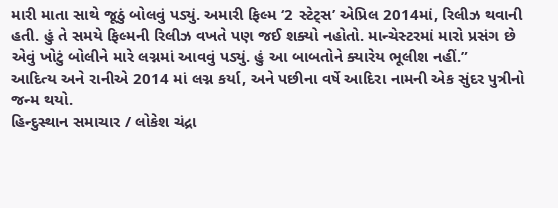મારી માતા સાથે જૂઠું બોલવું પડ્યું. અમારી ફિલ્મ ‘2 સ્ટેટ્સ’ એપ્રિલ 2014માં, રિલીઝ થવાની હતી. હું તે સમયે ફિલ્મની રિલીઝ વખતે પણ જઈ શક્યો નહોતો. માન્ચેસ્ટરમાં મારો પ્રસંગ છે એવું ખોટું બોલીને મારે લગ્નમાં આવવું પડ્યું. હું આ બાબતોને ક્યારેય ભૂલીશ નહીં.”
આદિત્ય અને રાનીએ 2014 માં લગ્ન કર્યા, અને પછીના વર્ષે આદિરા નામની એક સુંદર પુત્રીનો જન્મ થયો.
હિન્દુસ્થાન સમાચાર / લોકેશ ચંદ્રા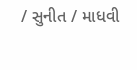/ સુનીત / માધવી